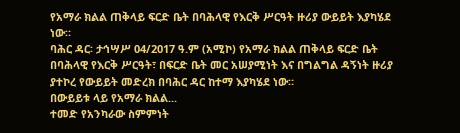የአማራ ክልል ጠቅላይ ፍርድ ቤት በባሕላዊ የእርቅ ሥርዓት ዙሪያ ውይይት እያካሄደ ነው።
ባሕር ዳር፡ ታኅሣሥ 04/2017 ዓ.ም (አሚኮ) የአማራ ክልል ጠቅላይ ፍርድ ቤት በባሕላዊ የእርቅ ሥርዓት፣ በፍርድ ቤት መር አሠያሚነት እና በግልግል ዳኝነት ዙሪያ ያተኮረ የውይይት መድረክ በባሕር ዳር ከተማ እያካሄደ ነው።
በውይይቱ ላይ የአማራ ክልል...
ተመድ የአንካራው ስምምነት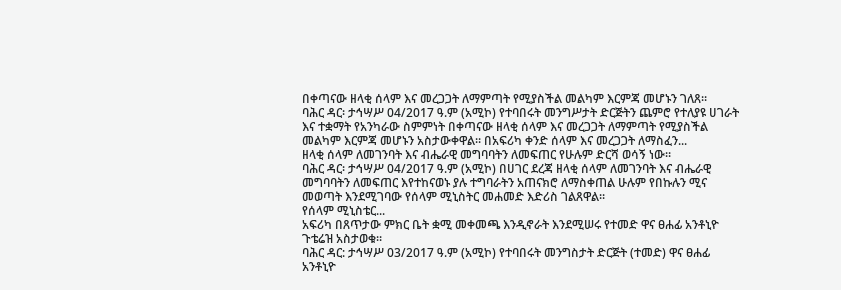በቀጣናው ዘላቂ ሰላም እና መረጋጋት ለማምጣት የሚያስችል መልካም እርምጃ መሆኑን ገለጸ።
ባሕር ዳር፡ ታኅሣሥ 04/2017 ዓ.ም (አሚኮ) የተባበሩት መንግሥታት ድርጅትን ጨምሮ የተለያዩ ሀገራት እና ተቋማት የአንካራው ስምምነት በቀጣናው ዘላቂ ሰላም እና መረጋጋት ለማምጣት የሚያስችል መልካም እርምጃ መሆኑን አስታውቀዋል። በአፍሪካ ቀንድ ሰላም እና መረጋጋት ለማስፈን...
ዘላቂ ሰላም ለመገንባት እና ብሔራዊ መግባባትን ለመፍጠር የሁሉም ድርሻ ወሳኝ ነው።
ባሕር ዳር፡ ታኅሣሥ 04/2017 ዓ.ም (አሚኮ) በሀገር ደረጃ ዘላቂ ሰላም ለመገንባት እና ብሔራዊ መግባባትን ለመፍጠር እየተከናወኑ ያሉ ተግባራትን አጠናክሮ ለማስቀጠል ሁሉም የበኩሉን ሚና መወጣት እንደሚገባው የሰላም ሚኒስትር መሐመድ እድሪስ ገልጸዋል።
የሰላም ሚኒስቴር...
አፍሪካ በጸጥታው ምክር ቤት ቋሚ መቀመጫ እንዲኖራት እንደሚሠሩ የተመድ ዋና ፀሐፊ አንቶኒዮ ጉቴሬዝ አስታወቁ።
ባሕር ዳር: ታኅሣሥ 03/2017 ዓ.ም (አሚኮ) የተባበሩት መንግስታት ድርጅት (ተመድ) ዋና ፀሐፊ አንቶኒዮ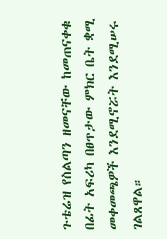ጉቴሬዝ የስልጣን ዘመናቸው ከመጠናቀቁ በፊት አፍሪካ በፀጥታው ምክር ቤት ቋሚ መቀመጫዎች እንደሚኖሯት እንደሚሠሩ ገልጸዋል።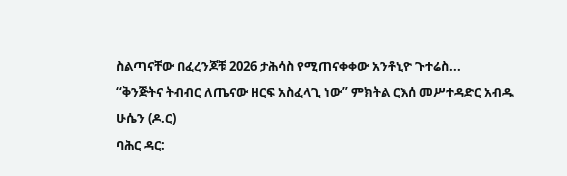ስልጣናቸው በፈረንጆቹ 2026 ታሕሳስ የሚጠናቀቀው አንቶኒዮ ጉተሬስ...
“ቅንጅትና ትብብር ለጤናው ዘርፍ አስፈላጊ ነው” ምክትል ርእሰ መሥተዳድር አብዱ ሁሴን (ዶ.ር)
ባሕር ዳር: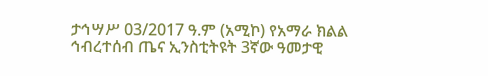ታኅሣሥ 03/2017 ዓ.ም (አሚኮ) የአማራ ክልል ኅብረተሰብ ጤና ኢንስቲትዩት 3ኛው ዓመታዊ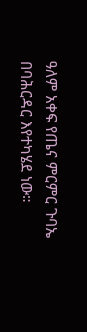ዓለም አቀፍ የጤና ምርምር ጉባኤ በባሕርዳር እየተካሄደ ነው።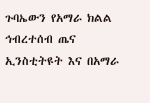ጉባኤውን የአማራ ክልል ኅብረተሰብ ጤና ኢንስቲትዩት እና በአማራ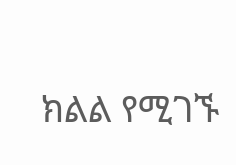ክልል የሚገኙ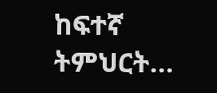ከፍተኛ ትምህርት...